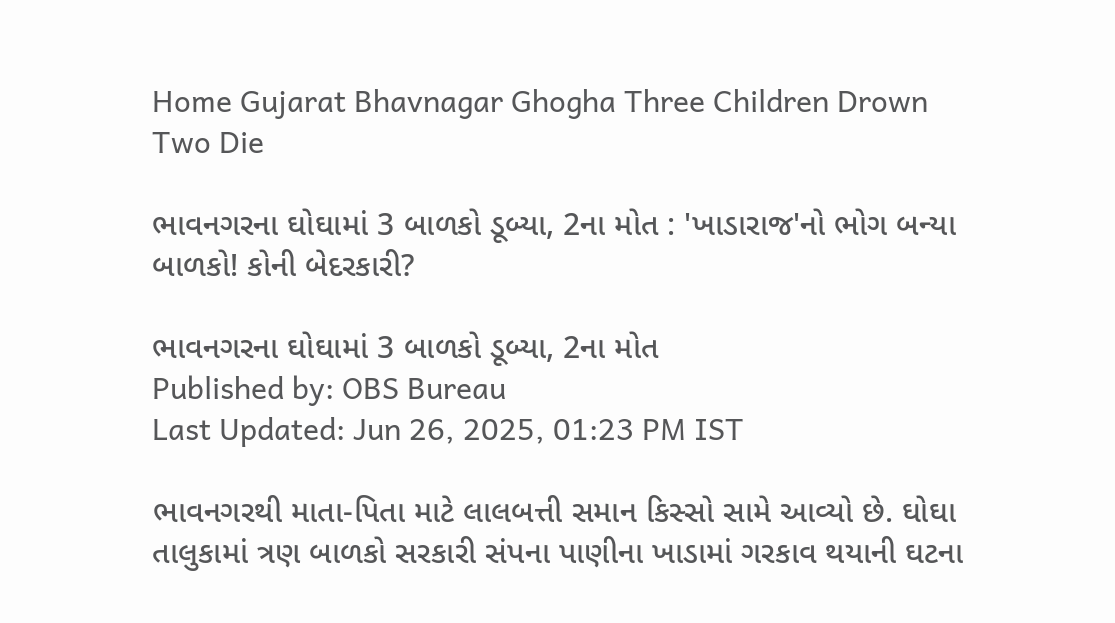Home Gujarat Bhavnagar Ghogha Three Children Drown Two Die

ભાવનગરના ઘોઘામાં 3 બાળકો ડૂબ્યા, 2ના મોત : 'ખાડારાજ'નો ભોગ બન્યા બાળકો! કોની બેદરકારી?

ભાવનગરના ઘોઘામાં 3 બાળકો ડૂબ્યા, 2ના મોત
Published by: OBS Bureau
Last Updated: Jun 26, 2025, 01:23 PM IST

ભાવનગરથી માતા-પિતા માટે લાલબત્તી સમાન કિસ્સો સામે આવ્યો છે. ઘોઘા તાલુકામાં ત્રણ બાળકો સરકારી સંપના પાણીના ખાડામાં ગરકાવ થયાની ઘટના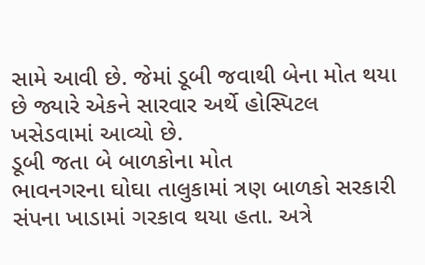સામે આવી છે. જેમાં ડૂબી જવાથી બેના મોત થયા છે જ્યારે એકને સારવાર અર્થે હોસ્પિટલ ખસેડવામાં આવ્યો છે.
ડૂબી જતા બે બાળકોના મોત
ભાવનગરના ઘોઘા તાલુકામાં ત્રણ બાળકો સરકારી સંપના ખાડામાં ગરકાવ થયા હતા. અત્રે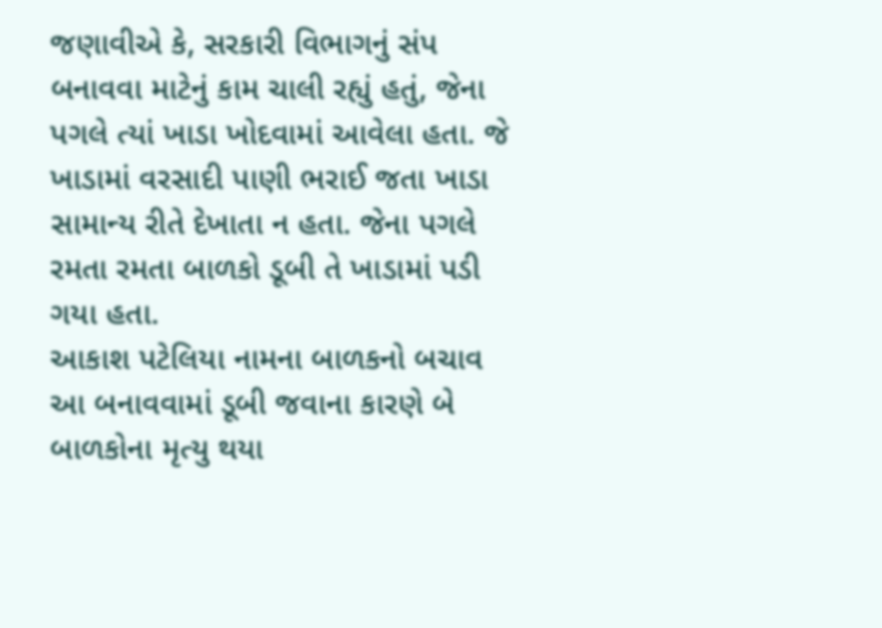જણાવીએ કે, સરકારી વિભાગનું સંપ બનાવવા માટેનું કામ ચાલી રહ્યું હતું, જેના પગલે ત્યાં ખાડા ખોદવામાં આવેલા હતા. જે ખાડામાં વરસાદી પાણી ભરાઈ જતા ખાડા સામાન્ય રીતે દેખાતા ન હતા. જેના પગલે રમતા રમતા બાળકો ડૂબી તે ખાડામાં પડી ગયા હતા.
આકાશ પટેલિયા નામના બાળકનો બચાવ
આ બનાવવામાં ડૂબી જવાના કારણે બે બાળકોના મૃત્યુ થયા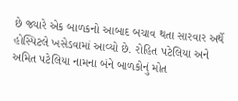છે જ્યારે એક બાળકનો આબાદ બચાવ થતા સારવાર અર્થે હોસ્પિટલે ખસેડવામાં આવ્યો છે. રોહિત પટેલિયા અને અમિત પટેલિયા નામના બંને બાળકોનું મોત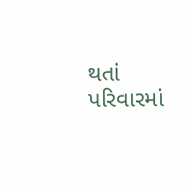થતાં પરિવારમાં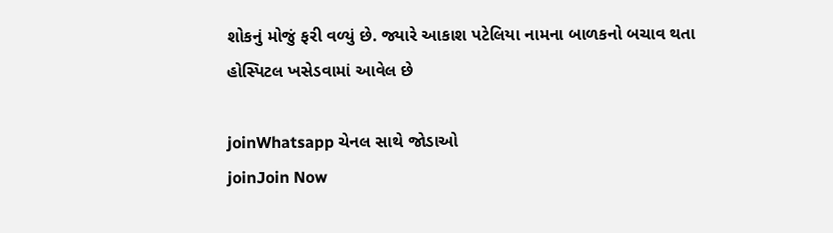શોકનું મોજું ફરી વળ્યું છે. જ્યારે આકાશ પટેલિયા નામના બાળકનો બચાવ થતા હોસ્પિટલ ખસેડવામાં આવેલ છે

joinWhatsapp ચેનલ સાથે જોડાઓ
joinJoin Now